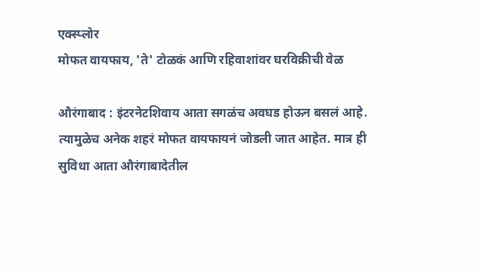एक्स्प्लोर
मोफत वायफाय, 'ते' टोळकं आणि रहिवाशांवर घरविक्रीची वेळ

औरंगाबाद : इंटरनेटशिवाय आता सगळंच अवघड होऊन बसलं आहे. त्यामुळेच अनेक शहरं मोफत वायफायनं जोडली जात आहेत. मात्र ही सुविधा आता औरंगाबादेतील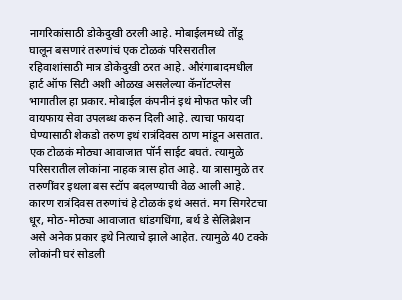नागरिकांसाठी डोकेदुखी ठरली आहे. मोबाईलमध्ये तोंडू घालून बसणारं तरुणांचं एक टोळकं परिसरातील रहिवाशांसाठी मात्र डोकेदुखी ठरत आहे. औरंगाबादमधील हार्ट ऑफ सिटी अशी ओळख असलेल्या कॅनॉटप्लेस भागातील हा प्रकार. मोबाईल कंपनीनं इथं मोफत फोर जी वायफाय सेवा उपलब्ध करुन दिली आहे. त्याचा फायदा घेण्यासाठी शेकडो तरुण इथं रात्रंदिवस ठाण मांडून असतात. एक टोळकं मोठ्या आवाजात पॉर्न साईट बघतं. त्यामुळे परिसरातील लोकांना नाहक त्रास होत आहे. या त्रासामुळे तर तरुणींवर इथला बस स्टॉप बदलण्याची वेळ आली आहे. कारण रात्रंदिवस तरुणांचं हे टोळकं इथं असतं. मग सिगरेटचा धूर, मोठ-मोठ्या आवाजात धांडगधिंगा, बर्थ डे सेलिब्रेशन असे अनेक प्रकार इथे नित्याचे झाले आहेत. त्यामुळे 40 टक्के लोकांनी घरं सोडली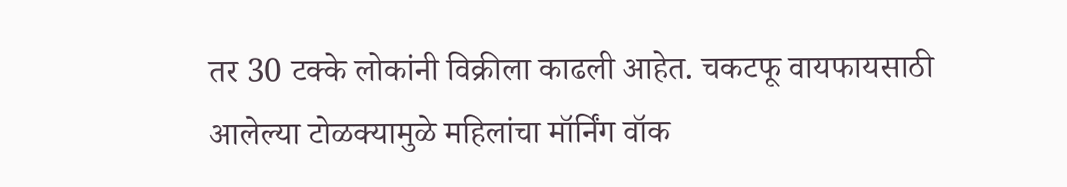तर 30 टक्के लोकांनी विक्रीला काढली आहेत. चकटफू वायफायसाठी आलेल्या टोळक्यामुळे महिलांचा मॉर्निंग वॉक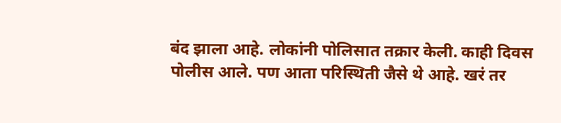बंद झाला आहे. लोकांनी पोलिसात तक्रार केली. काही दिवस पोलीस आले. पण आता परिस्थिती जैसे थे आहे. खरं तर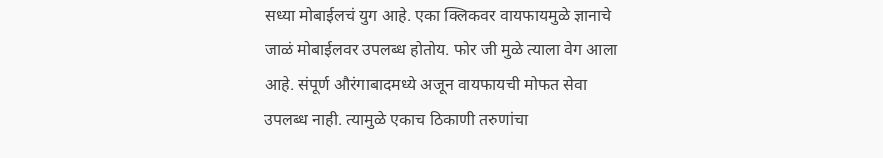सध्या मोबाईलचं युग आहे. एका क्लिकवर वायफायमुळे ज्ञानाचे जाळं मोबाईलवर उपलब्ध होतोय. फोर जी मुळे त्याला वेग आला आहे. संपूर्ण औरंगाबादमध्ये अजून वायफायची मोफत सेवा उपलब्ध नाही. त्यामुळे एकाच ठिकाणी तरुणांचा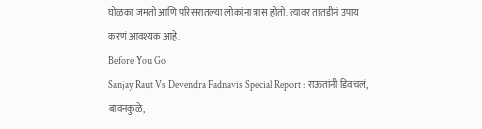घोळका जमतो आणि परिसरातल्या लोकांना त्रास होतो. त्यावर तातडीनं उपाय करणं आवश्यक आहे.
Before You Go
Sanjay Raut Vs Devendra Fadnavis Special Report : राऊतांनी डिवचलं, बावनकुळे,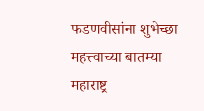फडणवीसांना शुभेच्छा
महत्त्वाच्या बातम्या
महाराष्ट्र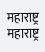महाराष्ट्र
महाराष्ट्र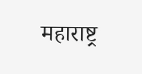महाराष्ट्र